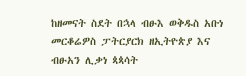ከዘመናት ስደት በኋላ ብፁእ ወቅዱስ አቡነ መርቆሬዎስ ፓትርያርክ ዘኢትዮጵያ እና ብፁአን ሊቃነ ጳጳሳት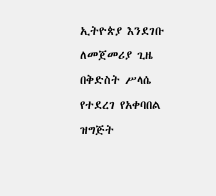ኢትዮጵያ እንደገቡ ለመጀመሪያ ጊዜ በቅድስት ሥላሴ የተደረገ የአቀባበል ዝግጅት